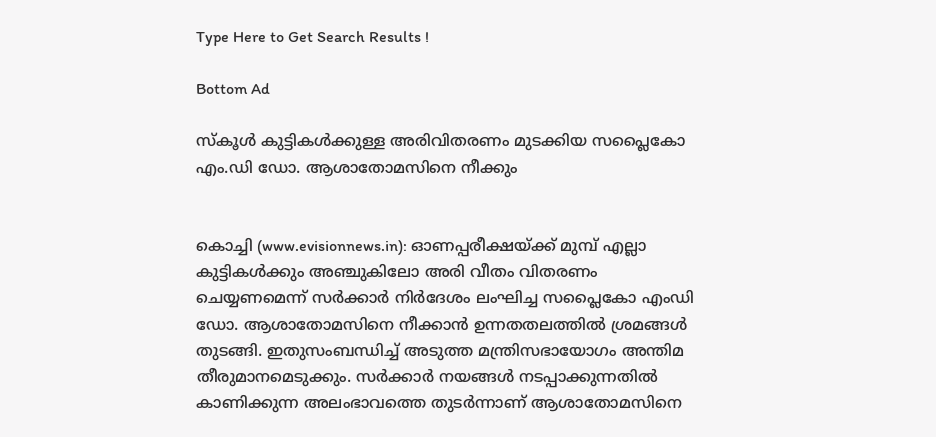Type Here to Get Search Results !

Bottom Ad

സ്‌കൂള്‍ കുട്ടികള്‍ക്കുള്ള അരിവിതരണം മുടക്കിയ സപ്ലൈകോ എം.ഡി ഡോ. ആശാതോമസിനെ നീക്കും


കൊച്ചി (www.evisionnews.in): ഓണപ്പരീക്ഷയ്ക്ക് മുമ്പ് എല്ലാ കുട്ടികള്‍ക്കും അഞ്ചുകിലോ അരി വീതം വിതരണം ചെയ്യണമെന്ന് സര്‍ക്കാര്‍ നിര്‍ദേശം ലംഘിച്ച സപ്ലൈകോ എംഡി ഡോ. ആശാതോമസിനെ നീക്കാന്‍ ഉന്നതതലത്തില്‍ ശ്രമങ്ങള്‍ തുടങ്ങി. ഇതുസംബന്ധിച്ച് അടുത്ത മന്ത്രിസഭായോഗം അന്തിമ തീരുമാനമെടുക്കും. സര്‍ക്കാര്‍ നയങ്ങള്‍ നടപ്പാക്കുന്നതില്‍ കാണിക്കുന്ന അലംഭാവത്തെ തുടര്‍ന്നാണ് ആശാതോമസിനെ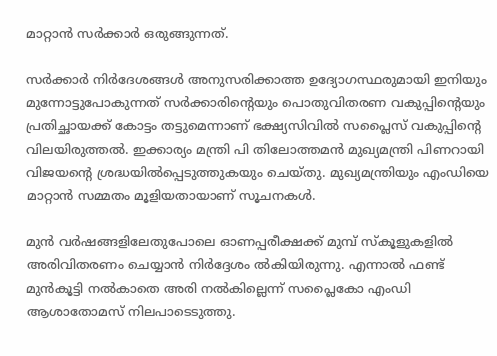മാറ്റാന്‍ സര്‍ക്കാര്‍ ഒരുങ്ങുന്നത്.

സര്‍ക്കാര്‍ നിര്‍ദേശങ്ങള്‍ അനുസരിക്കാത്ത ഉദ്യോഗസ്ഥരുമായി ഇനിയും മുന്നോട്ടുപോകുന്നത് സര്‍ക്കാരിന്റെയും പൊതുവിതരണ വകുപ്പിന്റെയും പ്രതിച്ഛായക്ക് കോട്ടം തട്ടുമെന്നാണ് ഭക്ഷ്യസിവില്‍ സപ്ലൈസ് വകുപ്പിന്റെ വിലയിരുത്തല്‍. ഇക്കാര്യം മന്ത്രി പി തിലോത്തമന്‍ മുഖ്യമന്ത്രി പിണറായി വിജയന്റെ ശ്രദ്ധയില്‍പ്പെടുത്തുകയും ചെയ്തു. മുഖ്യമന്ത്രിയും എംഡിയെ മാറ്റാന്‍ സമ്മതം മൂളിയതായാണ് സൂചനകള്‍.

മുന്‍ വര്‍ഷങ്ങളിലേതുപോലെ ഓണപ്പരീക്ഷക്ക് മുമ്പ് സ്‌കൂളുകളില്‍ അരിവിതരണം ചെയ്യാന്‍ നിര്‍ദ്ദേശം ല്‍കിയിരുന്നു. എന്നാല്‍ ഫണ്ട് മുന്‍കൂട്ടി നല്‍കാതെ അരി നല്‍കില്ലെന്ന് സപ്ലൈകോ എംഡി ആശാതോമസ് നിലപാടെടുത്തു.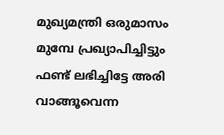മുഖ്യമന്ത്രി ഒരുമാസം മുമ്പേ പ്രഖ്യാപിച്ചിട്ടും ഫണ്ട് ലഭിച്ചിട്ടേ അരി വാങ്ങൂവെന്ന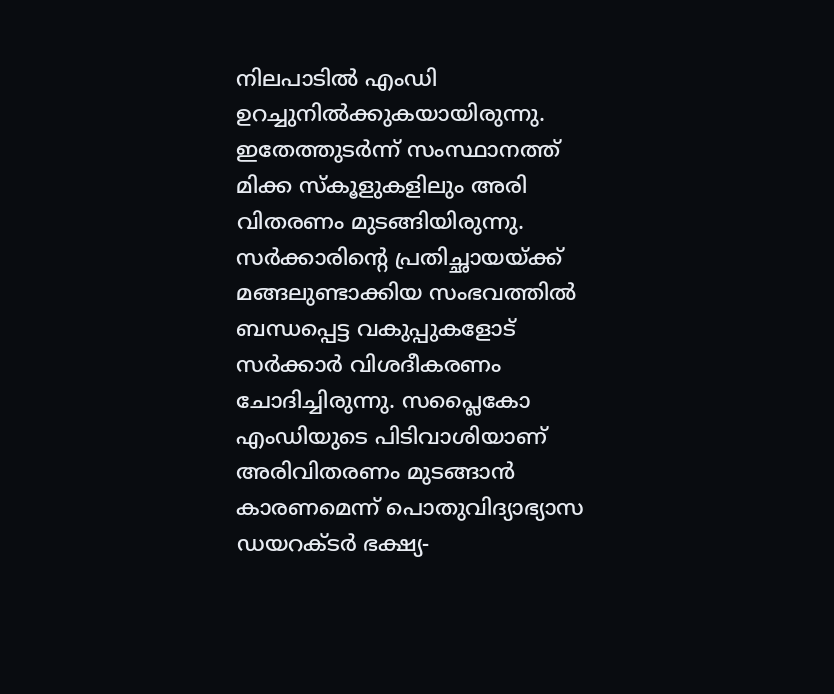നിലപാടില്‍ എംഡി ഉറച്ചുനില്‍ക്കുകയായിരുന്നു. ഇതേത്തുടര്‍ന്ന് സംസ്ഥാനത്ത് മിക്ക സ്‌കൂളുകളിലും അരി വിതരണം മുടങ്ങിയിരുന്നു. സര്‍ക്കാരിന്റെ പ്രതിച്ഛായയ്ക്ക് മങ്ങലുണ്ടാക്കിയ സംഭവത്തില്‍ ബന്ധപ്പെട്ട വകുപ്പുകളോട് സര്‍ക്കാര്‍ വിശദീകരണം ചോദിച്ചിരുന്നു. സപ്ലൈകോ എംഡിയുടെ പിടിവാശിയാണ് അരിവിതരണം മുടങ്ങാന്‍ കാരണമെന്ന് പൊതുവിദ്യാഭ്യാസ ഡയറക്ടര്‍ ഭക്ഷ്യ-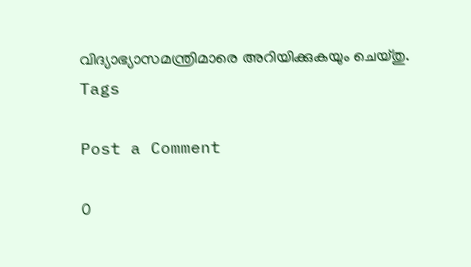വിദ്യാഭ്യാസമന്ത്രിമാരെ അറിയിക്കുകയും ചെയ്തു.
Tags

Post a Comment

0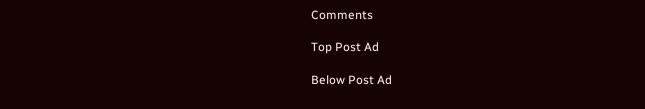Comments

Top Post Ad

Below Post Ad